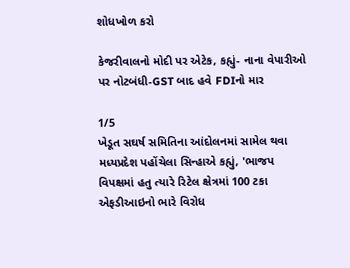શોધખોળ કરો

કેજરીવાલનો મોદી પર એટેક, કહ્યું- નાના વેપારીઓ પર નોટબંધી-GST બાદ હવે FDIનો માર

1/5
ખેડૂત સઘર્ષ સમિતિના આંદોલનમાં સામેલ થવા મધ્યપ્રદેશ પહોંચેલા સિન્હાએ કહ્યું, 'ભાજપ વિપક્ષમાં હતુ ત્યારે રિટેલ ક્ષેત્રમાં 100 ટકા એફડીઆઇનો ભારે વિરોધ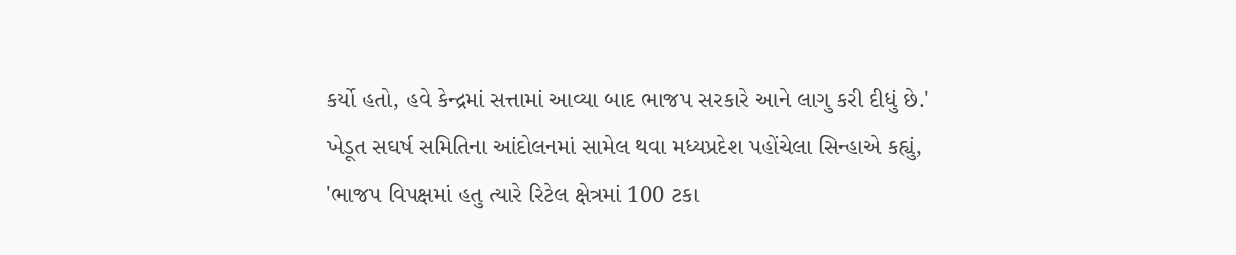કર્યો હતો, હવે કેન્દ્રમાં સત્તામાં આવ્યા બાદ ભાજપ સરકારે આને લાગુ કરી દીધું છે.'
ખેડૂત સઘર્ષ સમિતિના આંદોલનમાં સામેલ થવા મધ્યપ્રદેશ પહોંચેલા સિન્હાએ કહ્યું, 'ભાજપ વિપક્ષમાં હતુ ત્યારે રિટેલ ક્ષેત્રમાં 100 ટકા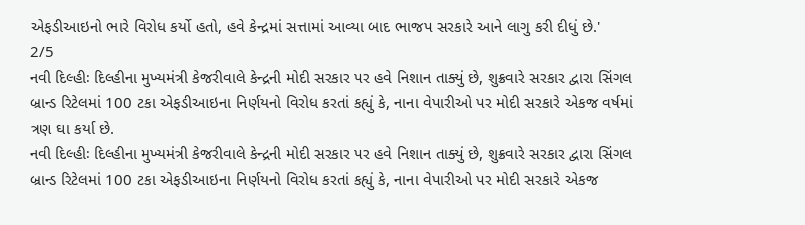એફડીઆઇનો ભારે વિરોધ કર્યો હતો, હવે કેન્દ્રમાં સત્તામાં આવ્યા બાદ ભાજપ સરકારે આને લાગુ કરી દીધું છે.'
2/5
નવી દિલ્હીઃ દિલ્હીના મુખ્યમંત્રી કેજરીવાલે કેન્દ્રની મોદી સરકાર પર હવે નિશાન તાક્યું છે, શુક્રવારે સરકાર દ્વારા સિંગલ બ્રાન્ડ રિટેલમાં 100 ટકા એફડીઆઇના નિર્ણયનો વિરોધ કરતાં કહ્યું કે, નાના વેપારીઓ પર મોદી સરકારે એકજ વર્ષમાં ત્રણ ઘા કર્યા છે.
નવી દિલ્હીઃ દિલ્હીના મુખ્યમંત્રી કેજરીવાલે કેન્દ્રની મોદી સરકાર પર હવે નિશાન તાક્યું છે, શુક્રવારે સરકાર દ્વારા સિંગલ બ્રાન્ડ રિટેલમાં 100 ટકા એફડીઆઇના નિર્ણયનો વિરોધ કરતાં કહ્યું કે, નાના વેપારીઓ પર મોદી સરકારે એકજ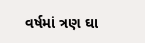વર્ષમાં ત્રણ ઘા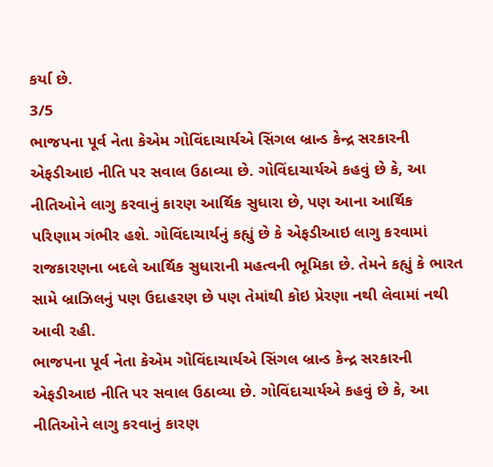કર્યા છે.
3/5
ભાજપના પૂર્વ નેતા કેએમ ગોવિંદાચાર્યએ સિંગલ બ્રાન્ડ કેન્દ્ર સરકારની એફડીઆઇ નીતિ પર સવાલ ઉઠાવ્યા છે. ગોવિંદાચાર્યએ કહવું છે કે, આ નીતિઓને લાગુ કરવાનું કારણ આર્થિક સુધારા છે, પણ આના આર્થિક પરિણામ ગંભીર હશે. ગોવિંદાચાર્યનું કહ્યું છે કે એફડીઆઇ લાગુ કરવામાં રાજકારણના બદલે આર્થિક સુધારાની મહત્વની ભૂમિકા છે. તેમને કહ્યું કે ભારત સામે બ્રાઝિલનું પણ ઉદાહરણ છે પણ તેમાંથી કોઇ પ્રેરણા નથી લેવામાં નથી આવી રહી.
ભાજપના પૂર્વ નેતા કેએમ ગોવિંદાચાર્યએ સિંગલ બ્રાન્ડ કેન્દ્ર સરકારની એફડીઆઇ નીતિ પર સવાલ ઉઠાવ્યા છે. ગોવિંદાચાર્યએ કહવું છે કે, આ નીતિઓને લાગુ કરવાનું કારણ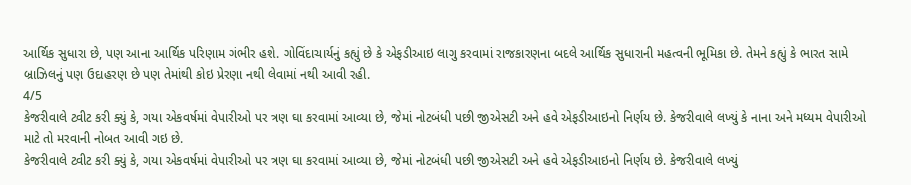આર્થિક સુધારા છે, પણ આના આર્થિક પરિણામ ગંભીર હશે. ગોવિંદાચાર્યનું કહ્યું છે કે એફડીઆઇ લાગુ કરવામાં રાજકારણના બદલે આર્થિક સુધારાની મહત્વની ભૂમિકા છે. તેમને કહ્યું કે ભારત સામે બ્રાઝિલનું પણ ઉદાહરણ છે પણ તેમાંથી કોઇ પ્રેરણા નથી લેવામાં નથી આવી રહી.
4/5
કેજરીવાલે ટ્વીટ કરી ક્યું કે, ગયા એકવર્ષમાં વેપારીઓ પર ત્રણ ઘા કરવામાં આવ્યા છે, જેમાં નોટબંધી પછી જીએસટી અને હવે એફડીઆઇનો નિર્ણય છે. કેજરીવાલે લખ્યું કે નાના અને મધ્યમ વેપારીઓ માટે તો મરવાની નોબત આવી ગઇ છે.
કેજરીવાલે ટ્વીટ કરી ક્યું કે, ગયા એકવર્ષમાં વેપારીઓ પર ત્રણ ઘા કરવામાં આવ્યા છે, જેમાં નોટબંધી પછી જીએસટી અને હવે એફડીઆઇનો નિર્ણય છે. કેજરીવાલે લખ્યું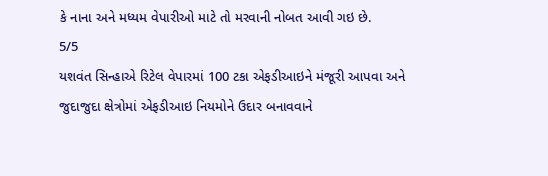કે નાના અને મધ્યમ વેપારીઓ માટે તો મરવાની નોબત આવી ગઇ છે.
5/5
યશવંત સિન્હાએ રિટેલ વેપારમાં 100 ટકા એફડીઆઇને મંજૂરી આપવા અને જુદાજુદા ક્ષેત્રોમાં એફડીઆઇ નિયમોને ઉદાર બનાવવાને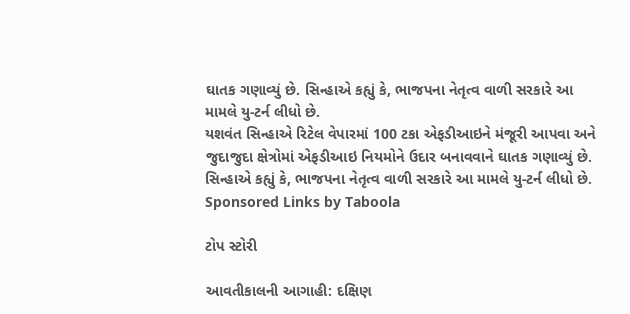ઘાતક ગણાવ્યું છે. સિન્હાએ કહ્યું કે, ભાજપના નેતૃત્વ વાળી સરકારે આ મામલે યુ-ટર્ન લીધો છે.
યશવંત સિન્હાએ રિટેલ વેપારમાં 100 ટકા એફડીઆઇને મંજૂરી આપવા અને જુદાજુદા ક્ષેત્રોમાં એફડીઆઇ નિયમોને ઉદાર બનાવવાને ઘાતક ગણાવ્યું છે. સિન્હાએ કહ્યું કે, ભાજપના નેતૃત્વ વાળી સરકારે આ મામલે યુ-ટર્ન લીધો છે.
Sponsored Links by Taboola

ટોપ સ્ટોરી

આવતીકાલની આગાહી: દક્ષિણ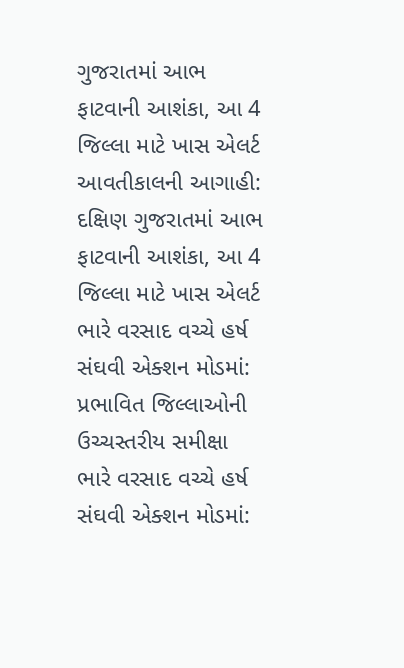ગુજરાતમાં આભ ફાટવાની આશંકા, આ 4 જિલ્લા માટે ખાસ એલર્ટ
આવતીકાલની આગાહી: દક્ષિણ ગુજરાતમાં આભ ફાટવાની આશંકા, આ 4 જિલ્લા માટે ખાસ એલર્ટ
ભારે વરસાદ વચ્ચે હર્ષ સંઘવી એક્શન મોડમાં: પ્રભાવિત જિલ્લાઓની ઉચ્ચસ્તરીય સમીક્ષા
ભારે વરસાદ વચ્ચે હર્ષ સંઘવી એક્શન મોડમાં: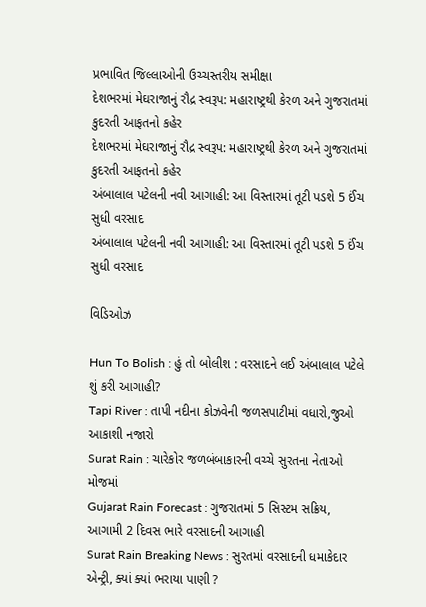પ્રભાવિત જિલ્લાઓની ઉચ્ચસ્તરીય સમીક્ષા
દેશભરમાં મેઘરાજાનું રૌદ્ર સ્વરૂપ: મહારાષ્ટ્રથી કેરળ અને ગુજરાતમાં કુદરતી આફતનો કહેર
દેશભરમાં મેઘરાજાનું રૌદ્ર સ્વરૂપ: મહારાષ્ટ્રથી કેરળ અને ગુજરાતમાં કુદરતી આફતનો કહેર
અંબાલાલ પટેલની નવી આગાહી: આ વિસ્તારમાં તૂટી પડશે 5 ઈંચ સુધી વરસાદ
અંબાલાલ પટેલની નવી આગાહી: આ વિસ્તારમાં તૂટી પડશે 5 ઈંચ સુધી વરસાદ

વિડિઓઝ

Hun To Bolish : હું તો બોલીશ : વરસાદને લઈ અંબાલાલ પટેલે શું કરી આગાહી?
Tapi River : તાપી નદીના કોઝવેની જળસપાટીમાં વધારો,જુઓ આકાશી નજારો
Surat Rain : ચારેકોર જળબંબાકારની વચ્ચે સુરતના નેતાઓ મોજમાં
Gujarat Rain Forecast : ગુજરાતમાં 5 સિસ્ટમ સક્રિય, આગામી 2 દિવસ ભારે વરસાદની આગાહી
Surat Rain Breaking News : સુરતમાં વરસાદની ધમાકેદાર એન્ટ્રી, ક્યાં ક્યાં ભરાયા પાણી ?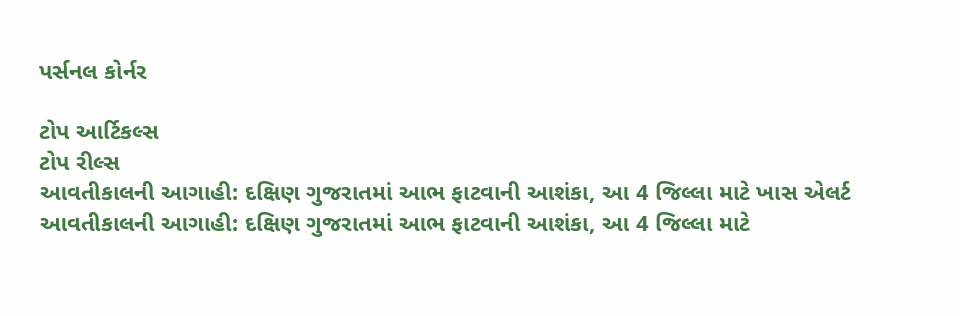પર્સનલ કોર્નર

ટોપ આર્ટિકલ્સ
ટોપ રીલ્સ
આવતીકાલની આગાહી: દક્ષિણ ગુજરાતમાં આભ ફાટવાની આશંકા, આ 4 જિલ્લા માટે ખાસ એલર્ટ
આવતીકાલની આગાહી: દક્ષિણ ગુજરાતમાં આભ ફાટવાની આશંકા, આ 4 જિલ્લા માટે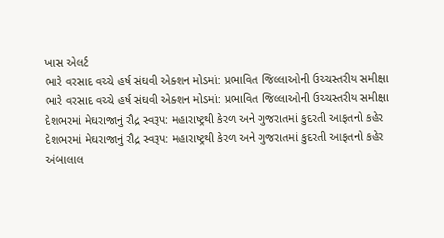ખાસ એલર્ટ
ભારે વરસાદ વચ્ચે હર્ષ સંઘવી એક્શન મોડમાં: પ્રભાવિત જિલ્લાઓની ઉચ્ચસ્તરીય સમીક્ષા
ભારે વરસાદ વચ્ચે હર્ષ સંઘવી એક્શન મોડમાં: પ્રભાવિત જિલ્લાઓની ઉચ્ચસ્તરીય સમીક્ષા
દેશભરમાં મેઘરાજાનું રૌદ્ર સ્વરૂપ: મહારાષ્ટ્રથી કેરળ અને ગુજરાતમાં કુદરતી આફતનો કહેર
દેશભરમાં મેઘરાજાનું રૌદ્ર સ્વરૂપ: મહારાષ્ટ્રથી કેરળ અને ગુજરાતમાં કુદરતી આફતનો કહેર
અંબાલાલ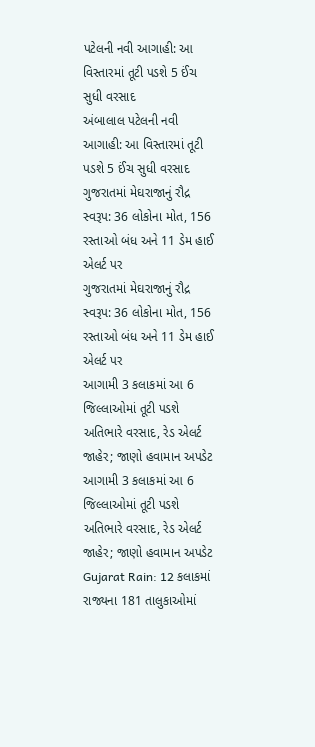પટેલની નવી આગાહી: આ વિસ્તારમાં તૂટી પડશે 5 ઈંચ સુધી વરસાદ
અંબાલાલ પટેલની નવી આગાહી: આ વિસ્તારમાં તૂટી પડશે 5 ઈંચ સુધી વરસાદ
ગુજરાતમાં મેઘરાજાનું રૌદ્ર સ્વરૂપ: 36 લોકોના મોત, 156 રસ્તાઓ બંધ અને 11 ડેમ હાઈ એલર્ટ પર
ગુજરાતમાં મેઘરાજાનું રૌદ્ર સ્વરૂપ: 36 લોકોના મોત, 156 રસ્તાઓ બંધ અને 11 ડેમ હાઈ એલર્ટ પર
આગામી 3 કલાકમાં આ 6 જિલ્લાઓમાં તૂટી પડશે અતિભારે વરસાદ, રેડ એલર્ટ જાહેર; જાણો હવામાન અપડેટ
આગામી 3 કલાકમાં આ 6 જિલ્લાઓમાં તૂટી પડશે અતિભારે વરસાદ, રેડ એલર્ટ જાહેર; જાણો હવામાન અપડેટ
Gujarat Rain: 12 કલાકમાં રાજ્યના 181 તાલુકાઓમાં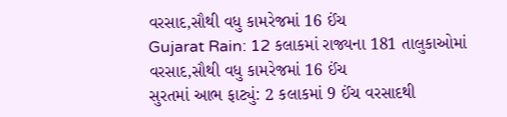વરસાદ,સૌથી વધુ કામરેજમાં 16 ઈંચ
Gujarat Rain: 12 કલાકમાં રાજ્યના 181 તાલુકાઓમાં વરસાદ,સૌથી વધુ કામરેજમાં 16 ઈંચ
સુરતમાં આભ ફાટ્યું: 2 કલાકમાં 9 ઈંચ વરસાદથી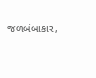જળબંબાકાર,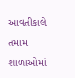આવતીકાલે તમામ શાળાઓમાં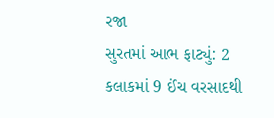રજા
સુરતમાં આભ ફાટ્યું: 2 કલાકમાં 9 ઈંચ વરસાદથી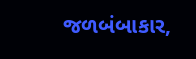જળબંબાકાર,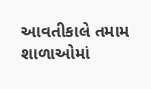આવતીકાલે તમામ શાળાઓમાં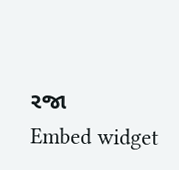રજા
Embed widget